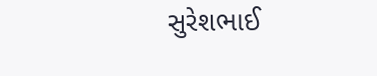સુરેશભાઈ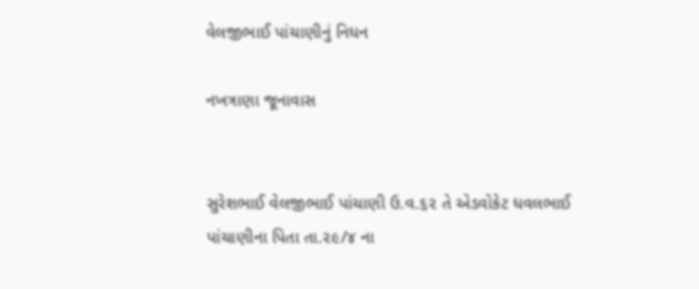વેલજીભાઈ પાંચાણીનું નિધન

નખત્રાણા જૂનાવાસ


સુરેશભાઈ વેલજીભાઈ પાંચાણી ઉ.વ.૬૨ તે એડવોકેટ ધવલભાઈ પાંચાણીના પિતા તા.૨૯/૪ ના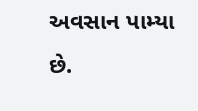અવસાન પામ્યા છે.